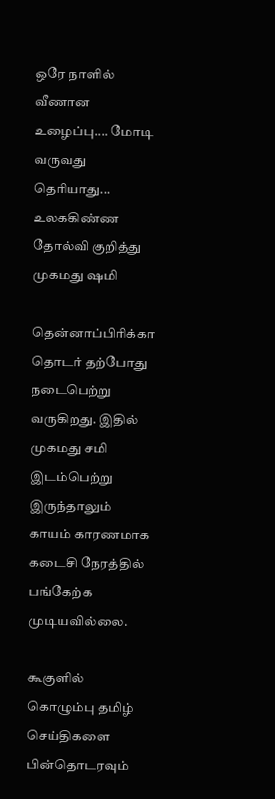ஒரே நாளில் வீணான உழைப்பு.... மோடி வருவது தெரியாது... உலககிண்ண தோல்வி குறித்து முகமது ஷமி

தென்னாப்பிரிக்கா தொடர் தற்போது நடைபெற்று வருகிறது. இதில் முகமது சமி இடம்பெற்று இருந்தாலும் காயம் காரணமாக கடைசி நேரத்தில் பங்கேற்க முடியவில்லை.

கூகுளில் கொழும்பு தமிழ் செய்திகளை பின்தொடரவும்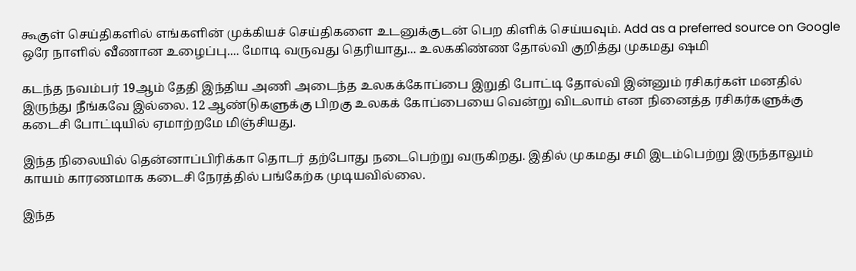கூகுள் செய்திகளில் எங்களின் முக்கியச் செய்திகளை உடனுக்குடன் பெற கிளிக் செய்யவும். Add as a preferred source on Google
ஒரே நாளில் வீணான உழைப்பு.... மோடி வருவது தெரியாது... உலககிண்ண தோல்வி குறித்து முகமது ஷமி

கடந்த நவம்பர் 19ஆம் தேதி இந்திய அணி அடைந்த உலகக்கோப்பை இறுதி போட்டி தோல்வி இன்னும் ரசிகர்கள் மனதில் இருந்து நீங்கவே இல்லை. 12 ஆண்டுகளுக்கு பிறகு உலகக் கோப்பையை வென்று விடலாம் என நினைத்த ரசிகர்களுக்கு கடைசி போட்டியில் ஏமாற்றமே மிஞ்சியது.

இந்த நிலையில் தென்னாப்பிரிக்கா தொடர் தற்போது நடைபெற்று வருகிறது. இதில் முகமது சமி இடம்பெற்று இருந்தாலும் காயம் காரணமாக கடைசி நேரத்தில் பங்கேற்க முடியவில்லை.

இந்த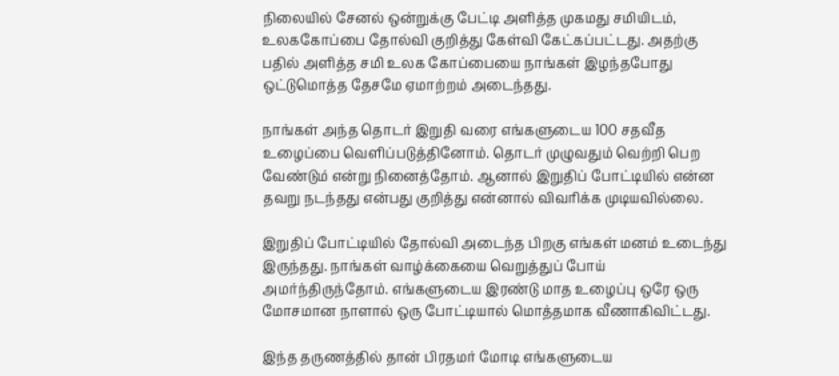நிலையில் சேனல் ஒன்றுக்கு பேட்டி அளித்த முகமது சமியிடம், உலககோப்பை தோல்வி குறித்து கேள்வி கேட்கப்பட்டது. அதற்கு பதில் அளித்த சமி உலக கோப்பையை நாங்கள் இழந்தபோது ஒட்டுமொத்த தேசமே ஏமாற்றம் அடைந்தது.

நாங்கள் அந்த தொடர் இறுதி வரை எங்களுடைய 100 சதவீத உழைப்பை வெளிப்படுத்தினோம். தொடர் முழுவதும் வெற்றி பெற வேண்டும் என்று நினைத்தோம். ஆனால் இறுதிப் போட்டியில் என்ன தவறு நடந்தது என்பது குறித்து என்னால் விவரிக்க முடியவில்லை.

இறுதிப் போட்டியில் தோல்வி அடைந்த பிறகு எங்கள் மனம் உடைந்து இருந்தது. நாங்கள் வாழ்க்கையை வெறுத்துப் போய் அமர்ந்திருந்தோம். எங்களுடைய இரண்டு மாத உழைப்பு ஒரே ஒரு மோசமான நாளால் ஒரு போட்டியால் மொத்தமாக வீணாகிவிட்டது.

இந்த தருணத்தில் தான் பிரதமர் மோடி எங்களுடைய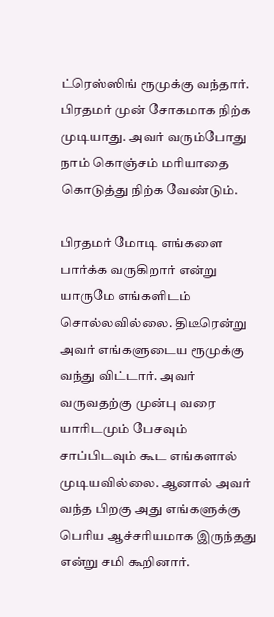ட்ரெஸ்ஸிங் ரூமுக்கு வந்தார். பிரதமர் முன் சோகமாக நிற்க முடியாது. அவர் வரும்போது நாம் கொஞ்சம் மரியாதை கொடுத்து நிற்க வேண்டும்.

பிரதமர் மோடி எங்களை பார்க்க வருகிறார் என்று யாருமே எங்களிடம் சொல்லவில்லை. திடீரென்று அவர் எங்களுடைய ரூமுக்கு வந்து விட்டார். அவர் வருவதற்கு முன்பு வரை யாரிடமும் பேசவும் சாப்பிடவும் கூட எங்களால் முடியவில்லை. ஆனால் அவர் வந்த பிறகு அது எங்களுக்கு பெரிய ஆச்சரியமாக இருந்தது என்று சமி கூறினார்.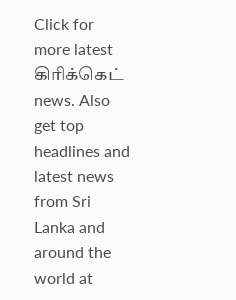Click for more latest கிரிக்கெட் news. Also get top headlines and latest news from Sri Lanka and around the world at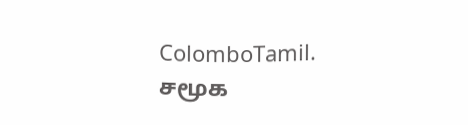ColomboTamil.
சமூக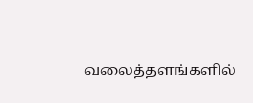வலைத்தளங்களில்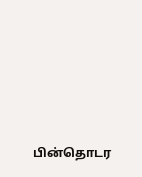பின்தொடர